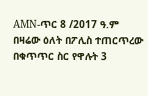AMN-ጥር 8 /2017 ዓ.ም
በዛሬው ዕለት በፖሊስ ተጠርጥረው በቁጥጥር ስር የዋሉት 3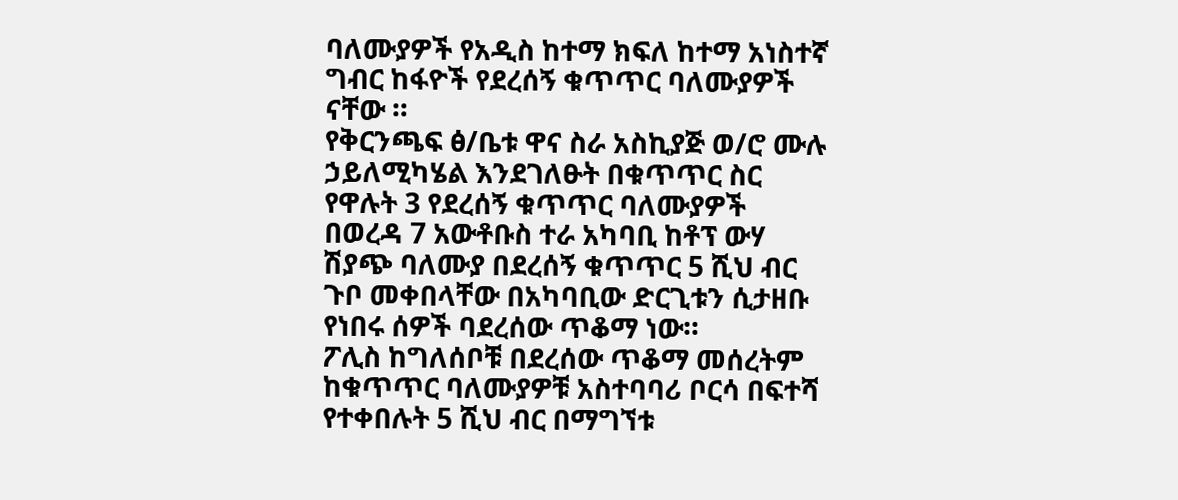ባለሙያዎች የአዲስ ከተማ ክፍለ ከተማ አነስተኛ ግብር ከፋዮች የደረሰኝ ቁጥጥር ባለሙያዎች ናቸው ።
የቅርንጫፍ ፅ/ቤቱ ዋና ስራ አስኪያጅ ወ/ሮ ሙሉ ኃይለሚካሄል እንደገለፁት በቁጥጥር ስር የዋሉት 3 የደረሰኝ ቁጥጥር ባለሙያዎች በወረዳ 7 አውቶቡስ ተራ አካባቢ ከቶፕ ውሃ ሽያጭ ባለሙያ በደረሰኝ ቁጥጥር 5 ሺህ ብር ጉቦ መቀበላቸው በአካባቢው ድርጊቱን ሲታዘቡ የነበሩ ሰዎች ባደረሰው ጥቆማ ነው።
ፖሊስ ከግለሰቦቹ በደረሰው ጥቆማ መሰረትም ከቁጥጥር ባለሙያዎቹ አስተባባሪ ቦርሳ በፍተሻ የተቀበሉት 5 ሺህ ብር በማግኘቱ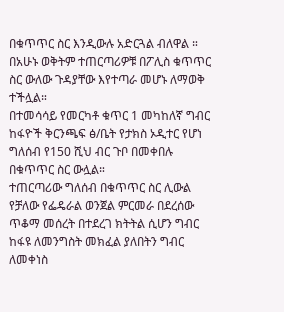በቁጥጥር ስር እንዲውሉ አድርጓል ብለዋል ።
በአሁኑ ወቅትም ተጠርጣሪዎቹ በፖሊስ ቁጥጥር ስር ውለው ጉዳያቸው እየተጣራ መሆኑ ለማወቅ ተችሏል።
በተመሳሳይ የመርካቶ ቁጥር 1 መካከለኛ ግብር ከፋዮች ቅርንጫፍ ፅ/ቤት የታክስ ኦዲተር የሆነ ግለሰብ የ150 ሺህ ብር ጉቦ በመቀበሉ በቁጥጥር ስር ውሏል።
ተጠርጣሪው ግለሰብ በቁጥጥር ስር ሊውል የቻለው የፌዴራል ወንጀል ምርመራ በደረሰው ጥቆማ መሰረት በተደረገ ክትትል ሲሆን ግብር ከፋዩ ለመንግስት መክፈል ያለበትን ግብር ለመቀነስ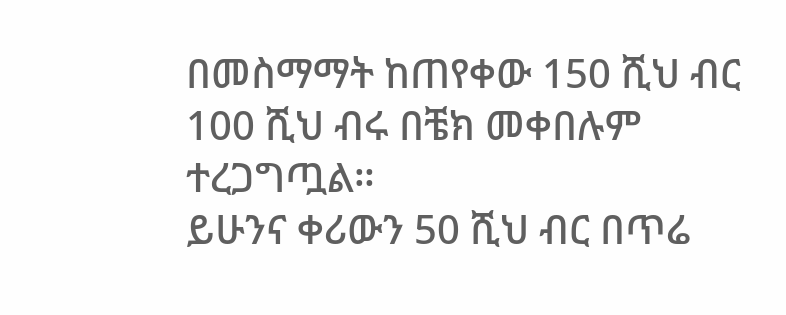በመስማማት ከጠየቀው 150 ሺህ ብር 100 ሺህ ብሩ በቼክ መቀበሉም ተረጋግጧል።
ይሁንና ቀሪውን 50 ሺህ ብር በጥሬ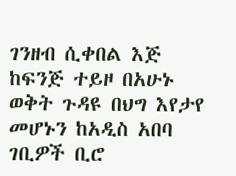ገንዘብ ሲቀበል እጅ ከፍንጅ ተይዞ በአሁኑ ወቅት ጉዳዩ በህግ እየታየ መሆኑን ከአዲስ አበባ ገቢዎች ቢሮ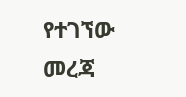የተገኘው መረጃ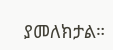ያመለክታል።